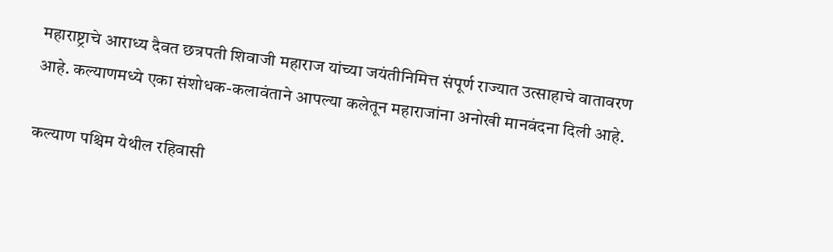महाराष्ट्राचे आराध्य दैवत छत्रपती शिवाजी महाराज यांच्या जयंतीनिमित्त संपूर्ण राज्यात उत्साहाचे वातावरण आहे. कल्याणमध्ये एका संशोधक-कलावंताने आपल्या कलेतून महाराजांना अनोखी मानवंदना दिली आहे.

कल्याण पश्चिम येथील रहिवासी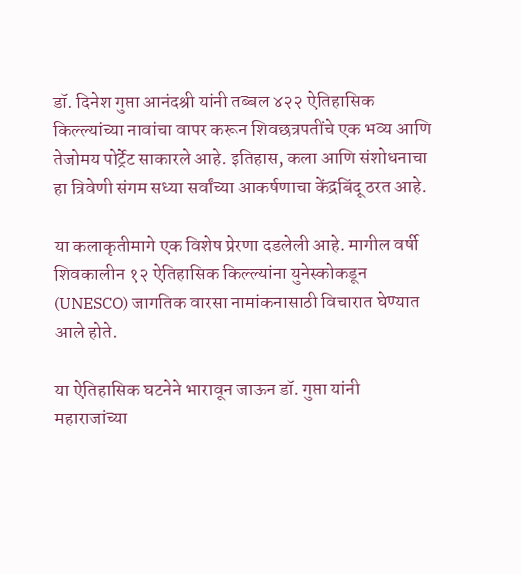डॉ. दिनेश गुप्ता आनंदश्री यांनी तब्बल ४२२ ऐतिहासिक किल्ल्यांच्या नावांचा वापर करून शिवछत्रपतींचे एक भव्य आणि तेजोमय पोर्ट्रेट साकारले आहे. इतिहास, कला आणि संशोधनाचा हा त्रिवेणी संगम सध्या सर्वांच्या आकर्षणाचा केंद्रबिंदू ठरत आहे.

या कलाकृतीमागे एक विशेष प्रेरणा दडलेली आहे. मागील वर्षी शिवकालीन १२ ऐतिहासिक किल्ल्यांना युनेस्कोकडून (UNESCO) जागतिक वारसा नामांकनासाठी विचारात घेण्यात आले होते.

या ऐतिहासिक घटनेने भारावून जाऊन डॉ. गुप्ता यांनी महाराजांच्या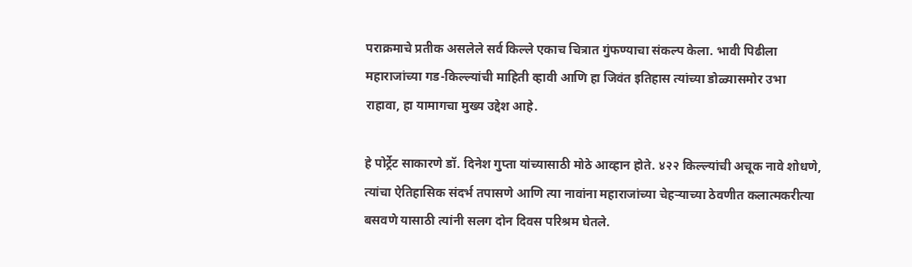पराक्रमाचे प्रतीक असलेले सर्व किल्ले एकाच चित्रात गुंफण्याचा संकल्प केला. भावी पिढीला महाराजांच्या गड-किल्ल्यांची माहिती व्हावी आणि हा जिवंत इतिहास त्यांच्या डोळ्यासमोर उभा राहावा, हा यामागचा मुख्य उद्देश आहे.

हे पोर्ट्रेट साकारणे डॉ. दिनेश गुप्ता यांच्यासाठी मोठे आव्हान होते. ४२२ किल्ल्यांची अचूक नावे शोधणे, त्यांचा ऐतिहासिक संदर्भ तपासणे आणि त्या नावांना महाराजांच्या चेहऱ्याच्या ठेवणीत कलात्मकरीत्या बसवणे यासाठी त्यांनी सलग दोन दिवस परिश्रम घेतले.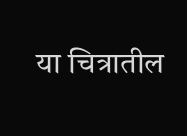या चित्रातील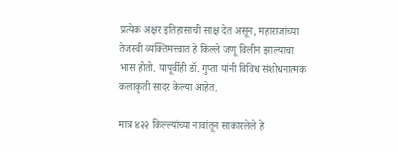प्रत्येक अक्षर इतिहासाची साक्ष देत असून, महाराजांच्या तेजस्वी व्यक्तिमत्त्वात हे किल्ले जणू विलीन झाल्याचा भास होतो. यापूर्वीही डॉ. गुप्ता यांनी विविध संशोधनात्मक कलाकृती सादर केल्या आहेत.

मात्र ४२२ किल्ल्यांच्या नावांतून साकारलेले हे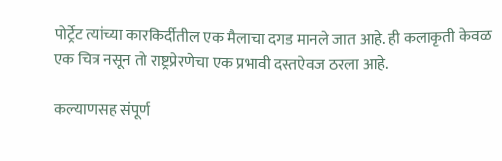पोर्ट्रेट त्यांच्या कारकिर्दीतील एक मैलाचा दगड मानले जात आहे. ही कलाकृती केवळ एक चित्र नसून तो राष्ट्रप्रेरणेचा एक प्रभावी दस्तऐवज ठरला आहे.

कल्याणसह संपूर्ण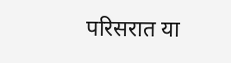परिसरात या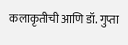कलाकृतीची आणि डॉ. गुप्ता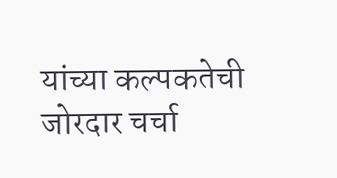यांच्या कल्पकतेची जोरदार चर्चा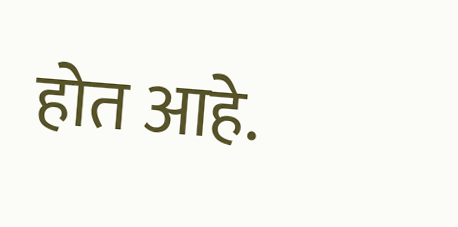होत आहे.